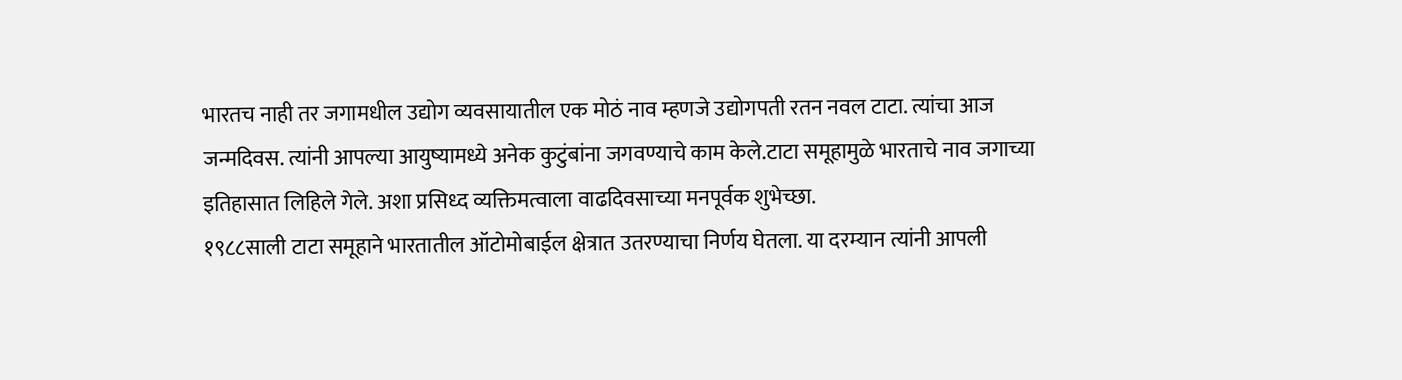भारतच नाही तर जगामधील उद्योग व्यवसायातील एक मोठं नाव म्हणजे उद्योगपती रतन नवल टाटा. त्यांचा आज जन्मदिवस. त्यांनी आपल्या आयुष्यामध्ये अनेक कुटुंबांना जगवण्याचे काम केले.टाटा समूहामुळे भारताचे नाव जगाच्या इतिहासात लिहिले गेले. अशा प्रसिध्द व्यक्तिमत्वाला वाढदिवसाच्या मनपूर्वक शुभेच्छा.
१९८८साली टाटा समूहाने भारतातील ऑटोमोबाईल क्षेत्रात उतरण्याचा निर्णय घेतला. या दरम्यान त्यांनी आपली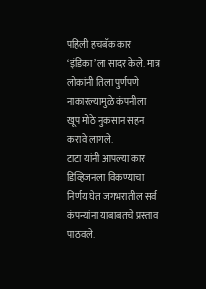पहिली हचबॅक कार ‘इंडिका’ला सादर केले. मात्र लोकांनी तिला पुर्णपणे नाकारल्यामुळे कंपनीला खूप मोठे नुकसान सहन करावे लागले.
टाटा यांनी आपल्या कार डिव्हिजनला विकण्याचा निर्णय घेत जगभरातील सर्व कंपन्यांना याबाबतचे प्रस्ताव पाठवले.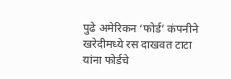पुढे अमेरिकन ‘फोर्ड’ कंपनीने खरेदीमध्ये रस दाखवत टाटा यांना फोर्डचे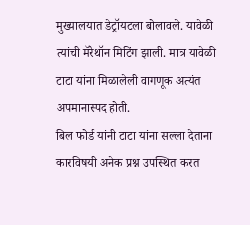मुख्यालयात डेट्रॉयटला बोलावले. यावेळी त्यांची मॅरेथॉन मिटिंग झाली. मात्र यावेळी टाटा यांना मिळालेली वागणूक अत्यंत अपमानास्पद होती.
बिल फोर्ड यांनी टाटा यांना सल्ला देताना कारविषयी अनेक प्रश्न उपस्थित करत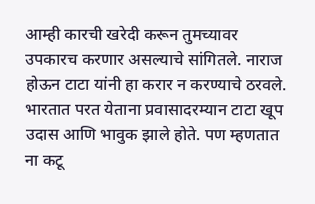आम्ही कारची खरेदी करून तुमच्यावर उपकारच करणार असल्याचे सांगितले. नाराज होऊन टाटा यांनी हा करार न करण्याचे ठरवले.
भारतात परत येताना प्रवासादरम्यान टाटा खूप उदास आणि भावुक झाले होते. पण म्हणतात ना कटू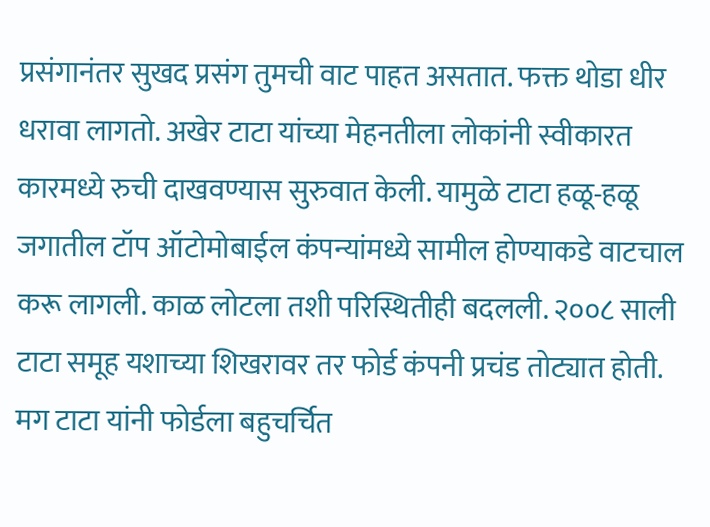प्रसंगानंतर सुखद प्रसंग तुमची वाट पाहत असतात. फक्त थोडा धीर धरावा लागतो. अखेर टाटा यांच्या मेहनतीला लोकांनी स्वीकारत कारमध्ये रुची दाखवण्यास सुरुवात केली. यामुळे टाटा हळू-हळू जगातील टॉप ऑटोमोबाईल कंपन्यांमध्ये सामील होण्याकडे वाटचाल करू लागली. काळ लोटला तशी परिस्थितीही बदलली. २००८ साली टाटा समूह यशाच्या शिखरावर तर फोर्ड कंपनी प्रचंड तोट्यात होती. मग टाटा यांनी फोर्डला बहुचर्चित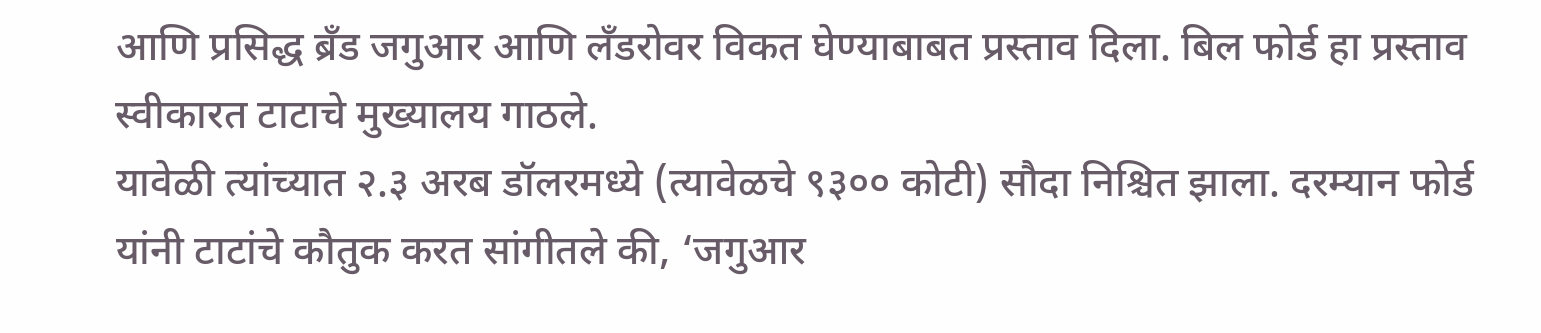आणि प्रसिद्ध ब्रँड जगुआर आणि लँडरोवर विकत घेण्याबाबत प्रस्ताव दिला. बिल फोर्ड हा प्रस्ताव स्वीकारत टाटाचे मुख्यालय गाठले.
यावेळी त्यांच्यात २.३ अरब डॉलरमध्ये (त्यावेळचे ९३०० कोटी) सौदा निश्चित झाला. दरम्यान फोर्ड यांनी टाटांचे कौतुक करत सांगीतले की, ‘जगुआर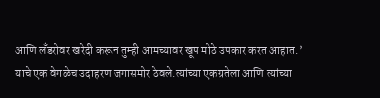आणि लँडरोवर खरेदी करून तुम्ही आमच्यावर खूप मोठे उपकार करत आहात.’
याचे एक वेगळेच उदाहरण जगासमोर ठेवले.त्यांच्या एकग्रतेला आणि त्यांच्या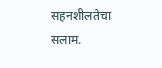सहनशीलतेचा सलाम.